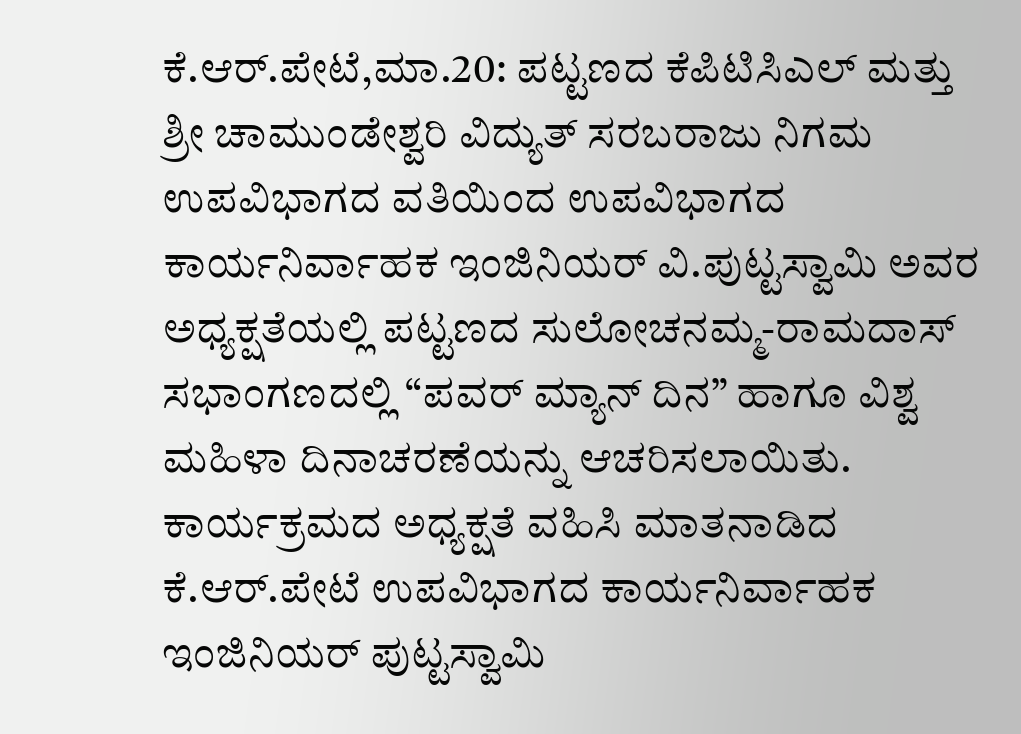ಕೆ.ಆರ್.ಪೇಟೆ,ಮಾ.20: ಪಟ್ಟಣದ ಕೆಪಿಟಿಸಿಎಲ್ ಮತ್ತು ಶ್ರೀ ಚಾಮುಂಡೇಶ್ವರಿ ವಿದ್ಯುತ್ ಸರಬರಾಜು ನಿಗಮ ಉಪವಿಭಾಗದ ವತಿಯಿಂದ ಉಪವಿಭಾಗದ ಕಾರ್ಯನಿರ್ವಾಹಕ ಇಂಜಿನಿಯರ್ ವಿ.ಪುಟ್ಟಸ್ವಾಮಿ ಅವರ ಅಧ್ಯಕ್ಷತೆಯಲ್ಲಿ ಪಟ್ಟಣದ ಸುಲೋಚನಮ್ಮ-ರಾಮದಾಸ್ ಸಭಾಂಗಣದಲ್ಲಿ “ಪವರ್ ಮ್ಯಾನ್ ದಿನ” ಹಾಗೂ ವಿಶ್ವ ಮಹಿಳಾ ದಿನಾಚರಣೆಯನ್ನು ಆಚರಿಸಲಾಯಿತು.
ಕಾರ್ಯಕ್ರಮದ ಅಧ್ಯಕ್ಷತೆ ವಹಿಸಿ ಮಾತನಾಡಿದ ಕೆ.ಆರ್.ಪೇಟೆ ಉಪವಿಭಾಗದ ಕಾರ್ಯನಿರ್ವಾಹಕ ಇಂಜಿನಿಯರ್ ಪುಟ್ಟಸ್ವಾಮಿ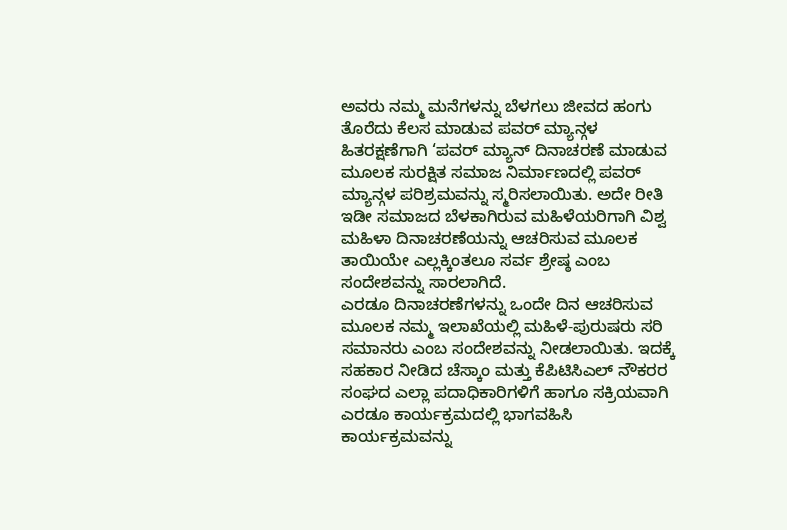ಅವರು ನಮ್ಮ ಮನೆಗಳನ್ನು ಬೆಳಗಲು ಜೀವದ ಹಂಗು ತೊರೆದು ಕೆಲಸ ಮಾಡುವ ಪವರ್ ಮ್ಯಾನ್ಗಳ ಹಿತರಕ್ಷಣೆಗಾಗಿ ‘ಪವರ್ ಮ್ಯಾನ್ ದಿನಾಚರಣೆ ಮಾಡುವ ಮೂಲಕ ಸುರಕ್ಷಿತ ಸಮಾಜ ನಿರ್ಮಾಣದಲ್ಲಿ ಪವರ್ ಮ್ಯಾನ್ಗಳ ಪರಿಶ್ರಮವನ್ನು ಸ್ಮರಿಸಲಾಯಿತು. ಅದೇ ರೀತಿ ಇಡೀ ಸಮಾಜದ ಬೆಳಕಾಗಿರುವ ಮಹಿಳೆಯರಿಗಾಗಿ ವಿಶ್ವ ಮಹಿಳಾ ದಿನಾಚರಣೆಯನ್ನು ಆಚರಿಸುವ ಮೂಲಕ ತಾಯಿಯೇ ಎಲ್ಲಕ್ಕಿಂತಲೂ ಸರ್ವ ಶ್ರೇಷ್ಠ ಎಂಬ ಸಂದೇಶವನ್ನು ಸಾರಲಾಗಿದೆ.
ಎರಡೂ ದಿನಾಚರಣೆಗಳನ್ನು ಒಂದೇ ದಿನ ಆಚರಿಸುವ ಮೂಲಕ ನಮ್ಮ ಇಲಾಖೆಯಲ್ಲಿ ಮಹಿಳೆ-ಪುರುಷರು ಸರಿ ಸಮಾನರು ಎಂಬ ಸಂದೇಶವನ್ನು ನೀಡಲಾಯಿತು. ಇದಕ್ಕೆ ಸಹಕಾರ ನೀಡಿದ ಚೆಸ್ಕಾಂ ಮತ್ತು ಕೆಪಿಟಿಸಿಎಲ್ ನೌಕರರ ಸಂಘದ ಎಲ್ಲಾ ಪದಾಧಿಕಾರಿಗಳಿಗೆ ಹಾಗೂ ಸಕ್ರಿಯವಾಗಿ ಎರಡೂ ಕಾರ್ಯಕ್ರಮದಲ್ಲಿ ಭಾಗವಹಿಸಿ ಕಾರ್ಯಕ್ರಮವನ್ನು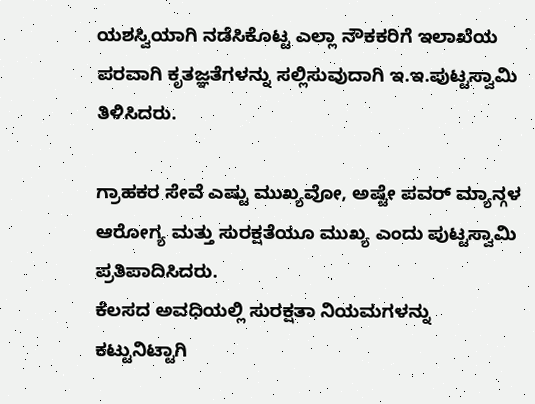ಯಶಸ್ವಿಯಾಗಿ ನಡೆಸಿಕೊಟ್ಟ ಎಲ್ಲಾ ನೌಕಕರಿಗೆ ಇಲಾಖೆಯ ಪರವಾಗಿ ಕೃತಜ್ಞತೆಗಳನ್ನು ಸಲ್ಲಿಸುವುದಾಗಿ ಇ.ಇ.ಪುಟ್ಟಸ್ವಾಮಿ ತಿಳಿಸಿದರು.

ಗ್ರಾಹಕರ ಸೇವೆ ಎಷ್ಟು ಮುಖ್ಯವೋ, ಅಷ್ಟೇ ಪವರ್ ಮ್ಯಾನ್ಗಳ ಆರೋಗ್ಯ ಮತ್ತು ಸುರಕ್ಷತೆಯೂ ಮುಖ್ಯ ಎಂದು ಪುಟ್ಟಸ್ವಾಮಿ ಪ್ರತಿಪಾದಿಸಿದರು.
ಕೆಲಸದ ಅವಧಿಯಲ್ಲಿ ಸುರಕ್ಷತಾ ನಿಯಮಗಳನ್ನು ಕಟ್ಟುನಿಟ್ಟಾಗಿ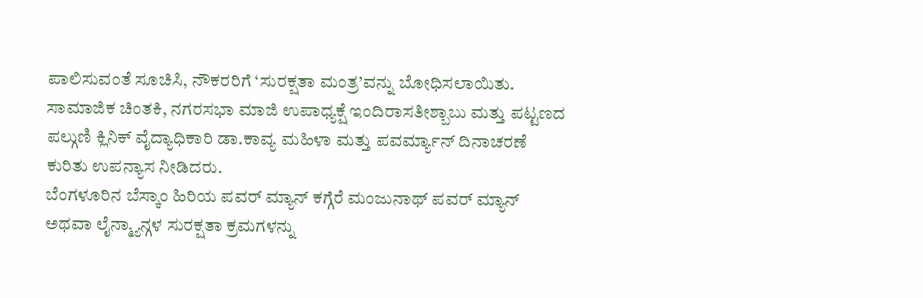ಪಾಲಿಸುವಂತೆ ಸೂಚಿಸಿ, ನೌಕರರಿಗೆ ‘ಸುರಕ್ಷತಾ ಮಂತ್ರ’ವನ್ನು ಬೋಧಿಸಲಾಯಿತು.
ಸಾಮಾಜಿಕ ಚಿಂತಕಿ, ನಗರಸಭಾ ಮಾಜಿ ಉಪಾಧ್ಯಕ್ಷೆ ಇಂದಿರಾಸತೀಶ್ಬಾಬು ಮತ್ತು ಪಟ್ಟಣದ ಪಲ್ಗುಣಿ ಕ್ಲಿನಿಕ್ ವೈದ್ಯಾಧಿಕಾರಿ ಡಾ.ಕಾವ್ಯ ಮಹಿಳಾ ಮತ್ತು ಪವರ್ಮ್ಯಾನ್ ದಿನಾಚರಣೆ ಕುರಿತು ಉಪನ್ಯಾಸ ನೀಡಿದರು.
ಬೆಂಗಳೂರಿನ ಬೆಸ್ಕಾಂ ಹಿರಿಯ ಪವರ್ ಮ್ಯಾನ್ ಕಗ್ಗೆರೆ ಮಂಜುನಾಥ್ ಪವರ್ ಮ್ಯಾನ್ ಅಥವಾ ಲೈನ್ಮ್ಯಾನ್ಗಳ ಸುರಕ್ಷತಾ ಕ್ರಮಗಳನ್ನು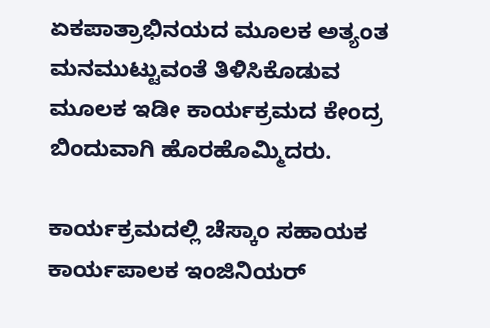ಏಕಪಾತ್ರಾಭಿನಯದ ಮೂಲಕ ಅತ್ಯಂತ ಮನಮುಟ್ಟುವಂತೆ ತಿಳಿಸಿಕೊಡುವ ಮೂಲಕ ಇಡೀ ಕಾರ್ಯಕ್ರಮದ ಕೇಂದ್ರ ಬಿಂದುವಾಗಿ ಹೊರಹೊಮ್ಮಿದರು.

ಕಾರ್ಯಕ್ರಮದಲ್ಲಿ ಚೆಸ್ಕಾಂ ಸಹಾಯಕ ಕಾರ್ಯಪಾಲಕ ಇಂಜಿನಿಯರ್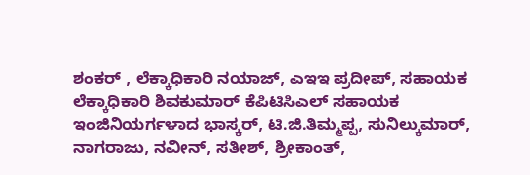ಶಂಕರ್ , ಲೆಕ್ಕಾಧಿಕಾರಿ ನಯಾಜ್, ಎಇಇ ಪ್ರದೀಪ್, ಸಹಾಯಕ ಲೆಕ್ಕಾಧಿಕಾರಿ ಶಿವಕುಮಾರ್ ಕೆಪಿಟಿಸಿಎಲ್ ಸಹಾಯಕ ಇಂಜಿನಿಯರ್ಗಳಾದ ಭಾಸ್ಕರ್, ಟಿ.ಜಿ.ತಿಮ್ಮಪ್ಪ, ಸುನಿಲ್ಕುಮಾರ್, ನಾಗರಾಜು, ನವೀನ್, ಸತೀಶ್, ಶ್ರೀಕಾಂತ್,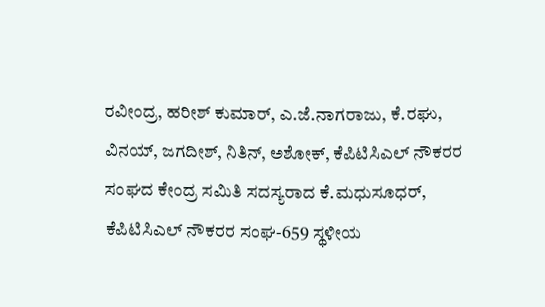ರವೀಂದ್ರ, ಹರೀಶ್ ಕುಮಾರ್, ಎ.ಜೆ.ನಾಗರಾಜು, ಕೆ.ರಘು, ವಿನಯ್, ಜಗದೀಶ್, ನಿತಿನ್, ಅಶೋಕ್, ಕೆಪಿಟಿಸಿಎಲ್ ನೌಕರರ ಸಂಘದ ಕೇಂದ್ರ ಸಮಿತಿ ಸದಸ್ಯರಾದ ಕೆ.ಮಧುಸೂಧರ್, ಕೆಪಿಟಿಸಿಎಲ್ ನೌಕರರ ಸಂಘ-659 ಸ್ಥಳೀಯ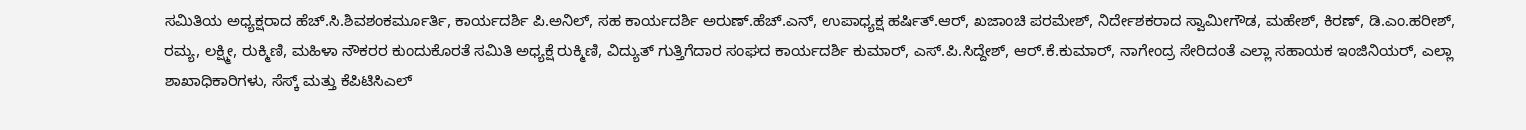ಸಮಿತಿಯ ಅಧ್ಯಕ್ಷರಾದ ಹೆಚ್.ಸಿ.ಶಿವಶಂಕರ್ಮೂರ್ತಿ, ಕಾರ್ಯದರ್ಶಿ ಪಿ.ಅನಿಲ್, ಸಹ ಕಾರ್ಯದರ್ಶಿ ಅರುಣ್.ಹೆಚ್.ಎನ್, ಉಪಾಧ್ಯಕ್ಷ ಹರ್ಷಿತ್.ಆರ್, ಖಜಾಂಚಿ ಪರಮೇಶ್, ನಿರ್ದೇಶಕರಾದ ಸ್ವಾಮೀಗೌಡ, ಮಹೇಶ್, ಕಿರಣ್, ಡಿ.ಎಂ.ಹರೀಶ್, ರಮ್ಯ, ಲಕ್ಷ್ಮೀ, ರುಕ್ಮಿಣಿ, ಮಹಿಳಾ ನೌಕರರ ಕುಂದುಕೊರತೆ ಸಮಿತಿ ಅಧ್ಯಕ್ಷೆ ರುಕ್ಮಿಣಿ, ವಿದ್ಯುತ್ ಗುತ್ತಿಗೆದಾರ ಸಂಘದ ಕಾರ್ಯದರ್ಶಿ ಕುಮಾರ್, ಎಸ್.ಪಿ.ಸಿದ್ದೇಶ್, ಆರ್.ಕೆ.ಕುಮಾರ್, ನಾಗೇಂದ್ರ ಸೇರಿದಂತೆ ಎಲ್ಲಾ ಸಹಾಯಕ ಇಂಜಿನಿಯರ್, ಎಲ್ಲಾ ಶಾಖಾಧಿಕಾರಿಗಳು, ಸೆಸ್ಕ್ ಮತ್ತು ಕೆಪಿಟಿಸಿಎಲ್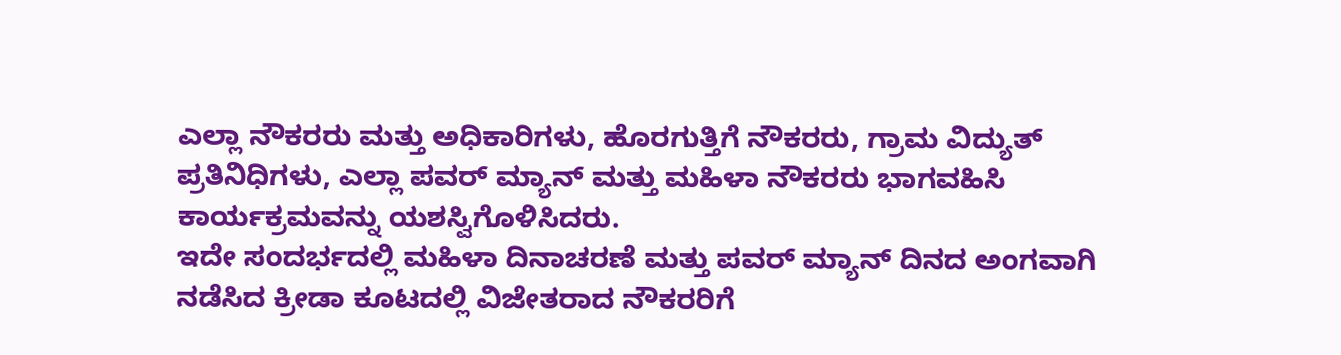ಎಲ್ಲಾ ನೌಕರರು ಮತ್ತು ಅಧಿಕಾರಿಗಳು, ಹೊರಗುತ್ತಿಗೆ ನೌಕರರು, ಗ್ರಾಮ ವಿದ್ಯುತ್ ಪ್ರತಿನಿಧಿಗಳು, ಎಲ್ಲಾ ಪವರ್ ಮ್ಯಾನ್ ಮತ್ತು ಮಹಿಳಾ ನೌಕರರು ಭಾಗವಹಿಸಿ ಕಾರ್ಯಕ್ರಮವನ್ನು ಯಶಸ್ವಿಗೊಳಿಸಿದರು.
ಇದೇ ಸಂದರ್ಭದಲ್ಲಿ ಮಹಿಳಾ ದಿನಾಚರಣೆ ಮತ್ತು ಪವರ್ ಮ್ಯಾನ್ ದಿನದ ಅಂಗವಾಗಿ ನಡೆಸಿದ ಕ್ರೀಡಾ ಕೂಟದಲ್ಲಿ ವಿಜೇತರಾದ ನೌಕರರಿಗೆ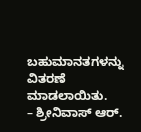ಬಹುಮಾನತಗಳನ್ನು ವಿತರಣೆ ಮಾಡಲಾಯಿತು.
– ಶ್ರೀನಿವಾಸ್ ಆರ್.